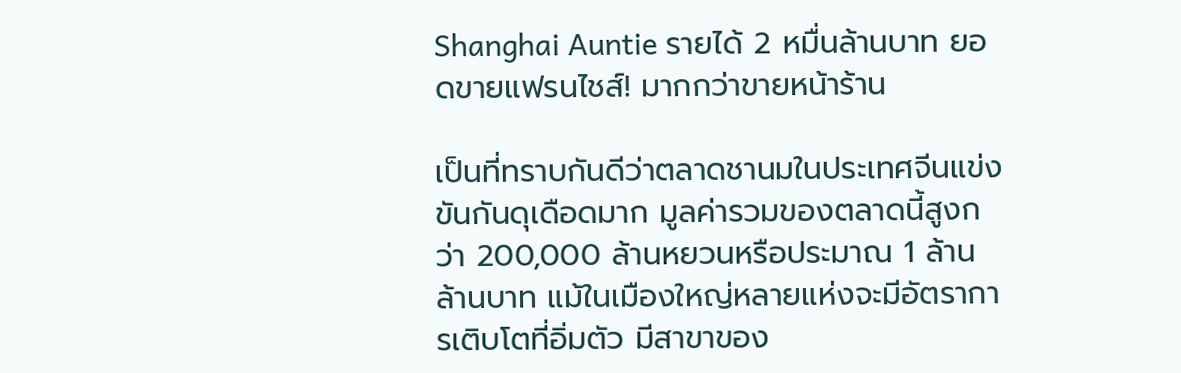Shanghai Auntie รายได้ 2 หมื่นล้านบาท ยอดขายแฟรนไชส์! มากกว่าขายหน้าร้าน

เป็นที่ทราบกันดีว่าตลาดชานมในประเทศจีนแข่งขันกันดุเดือดมาก มูลค่ารวมของตลาดนี้สูงกว่า 200,000 ล้านหยวนหรือประมาณ 1 ล้านล้านบาท แม้ในเมืองใหญ่หลายแห่งจะมีอัตราการเติบโตที่อิ่มตัว มีสาขาของ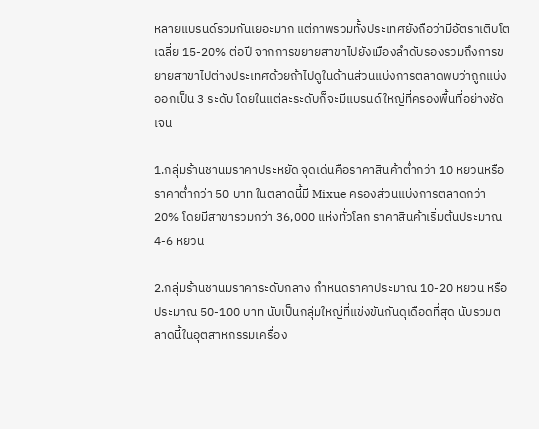หลายแบรนด์รวมกันเยอะมาก แต่ภาพรวมทั้งประเทศยังถือว่ามีอัตราเติบโตเฉลี่ย 15-20% ต่อปี จากการขยายสาขาไปยังเมืองลำดับรองรวมถึงการขยายสาขาไปต่างประเทศด้วยถ้าไปดูในด้านส่วนแบ่งการตลาดพบว่าถูกแบ่งออกเป็น 3 ระดับ โดยในแต่ละระดับก็จะมีแบรนด์ใหญ่ที่ครองพื้นที่อย่างชัดเจน

1.กลุ่มร้านชานมราคาประหยัด จุดเด่นคือราคาสินค้าต่ำกว่า 10 หยวนหรือราคาต่ำกว่า 50 บาท ในตลาดนี้มี Mixue ครองส่วนแบ่งการตลาดกว่า 20% โดยมีสาขารวมกว่า 36,000 แห่งทั่วโลก ราคาสินค้าเริ่มต้นประมาณ 4-6 หยวน

2.กลุ่มร้านชานมราคาระดับกลาง กำหนดราคาประมาณ 10-20 หยวน หรือประมาณ 50-100 บาท นับเป็นกลุ่มใหญ่ที่แข่งขันกันดุเดือดที่สุด นับรวมตลาดนี้ในอุตสาหกรรมเครื่อง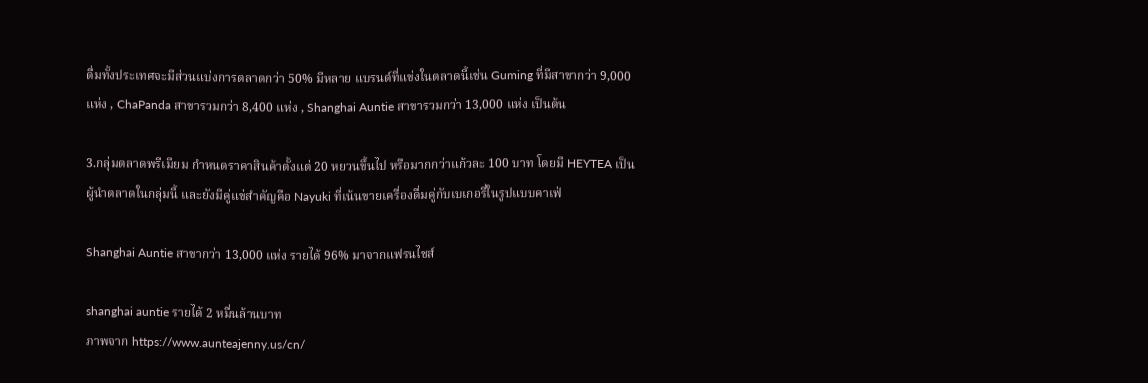ดื่มทั้งประเทศจะมีส่วนแบ่งการตลาดกว่า 50% มีหลาย แบรนด์ที่แข่งในตลาดนี้เช่น Guming ที่มีสาขากว่า 9,000 แห่ง , ChaPanda สาขารวมกว่า 8,400 แห่ง , Shanghai Auntie สาขารวมกว่า 13,000 แห่ง เป็นต้น

3.กลุ่มตลาดพรีเมียม กำหนดราคาสินค้าตั้งแต่ 20 หยวนขึ้นไป หรือมากกว่าแก้วละ 100 บาท โดยมี HEYTEA เป็นผู้นำตลาดในกลุ่มนี้ และยังมีคู่แข่สำคัญคือ Nayuki ที่เน้นขายเครื่องดื่มคู่กับเบเกอรี่ในรูปแบบคาเฟ่

Shanghai Auntie สาขากว่า 13,000 แห่ง รายได้ 96% มาจากแฟรนไชส์

shanghai auntie รายได้ 2 หมื่นล้านบาท
ภาพจาก https://www.aunteajenny.us/cn/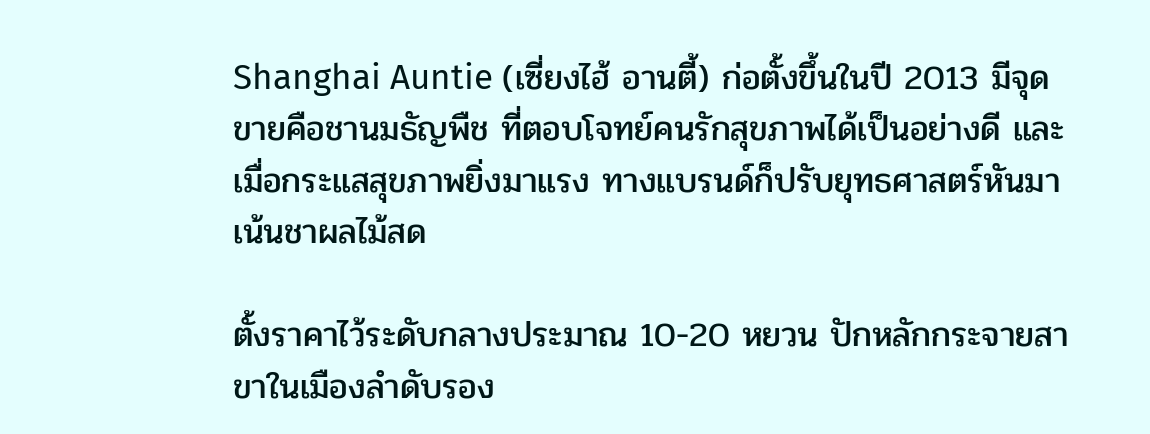Shanghai Auntie (เซี่ยงไฮ้ อานตี้) ก่อตั้งขึ้นในปี 2013 มีจุดขายคือชานมธัญพืช ที่ตอบโจทย์คนรักสุขภาพได้เป็นอย่างดี และเมื่อกระแสสุขภาพยิ่งมาแรง ทางแบรนด์ก็ปรับยุทธศาสตร์หันมาเน้นชาผลไม้สด

ตั้งราคาไว้ระดับกลางประมาณ 10-20 หยวน ปักหลักกระจายสาขาในเมืองลำดับรอง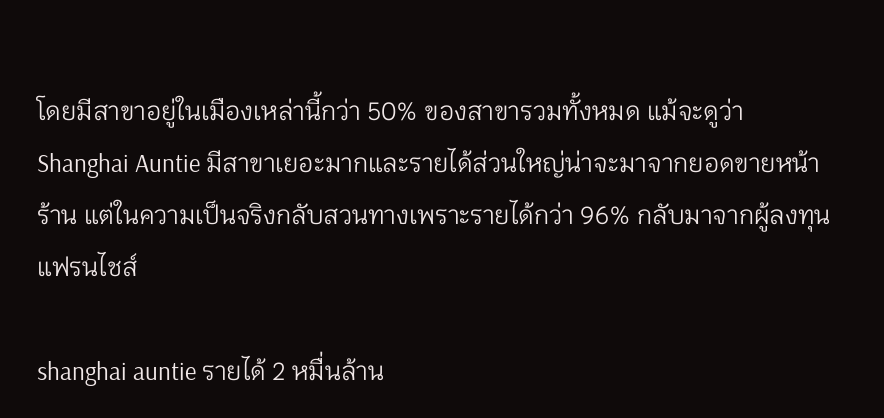โดยมีสาขาอยู่ในเมืองเหล่านี้กว่า 50% ของสาขารวมทั้งหมด แม้จะดูว่า Shanghai Auntie มีสาขาเยอะมากและรายได้ส่วนใหญ่น่าจะมาจากยอดขายหน้าร้าน แต่ในความเป็นจริงกลับสวนทางเพราะรายได้กว่า 96% กลับมาจากผู้ลงทุนแฟรนไชส์

shanghai auntie รายได้ 2 หมื่นล้าน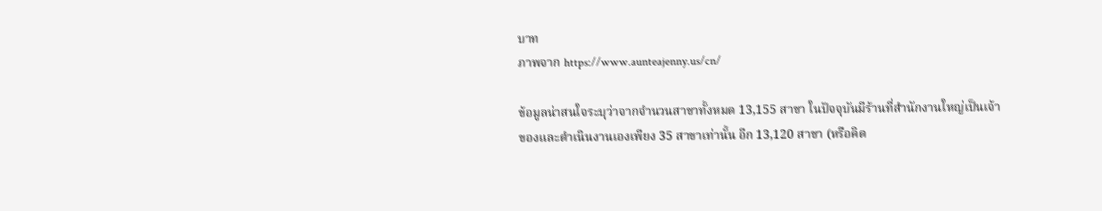บาท
ภาพจาก https://www.aunteajenny.us/cn/

ข้อมูลน่าสนใจระบุว่าจากจำนวนสาขาทั้งหมด 13,155 สาขา ในปัจจุบันมีร้านที่สำนักงานใหญ่เป็นเจ้าของและดำเนินงานเองเพียง 35 สาขาเท่านั้น อีก 13,120 สาขา (หรือคิด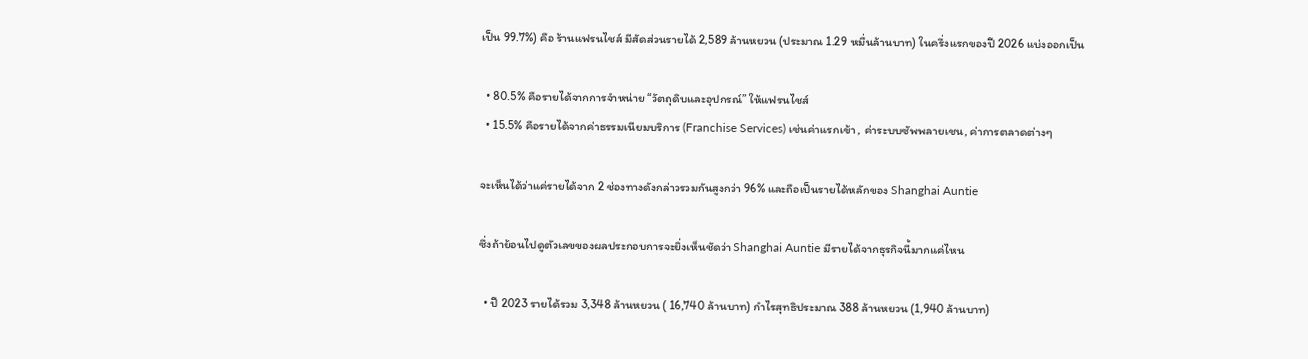เป็น 99.7%) คือ ร้านแฟรนไชส์ มีสัดส่วนรายได้ 2,589 ล้านหยวน (ประมาณ 1.29 หมื่นล้านบาท) ในครึ่งแรกของปี 2026 แบ่งออกเป็น

  • 80.5% คือรายได้จากการจำหน่าย “วัตถุดิบและอุปกรณ์” ให้แฟรนไชส์
  • 15.5% คือรายได้จากค่าธรรมเนียมบริการ (Franchise Services) เช่นค่าแรกเข้า , ค่าระบบซัพพลายเชน, ค่าการตลาดต่างๆ

จะเห็นได้ว่าแค่รายได้จาก 2 ช่องทางดังกล่าวรวมกันสูงกว่า 96% และถือเป็นรายได้หลักของ Shanghai Auntie

ซึ่งถ้าย้อนไปดูตัวเลขของผลประกอบการจะยิ่งเห็นชัดว่า Shanghai Auntie มีรายได้จากธุรกิจนี้มากแค่ไหน

  • ปี 2023 รายได้รวม 3,348 ล้านหยวน ( 16,740 ล้านบาท) กำไรสุทธิประมาณ 388 ล้านหยวน (1,940 ล้านบาท)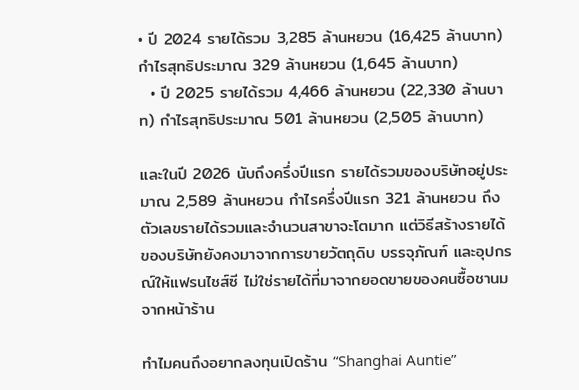• ปี 2024 รายได้รวม 3,285 ล้านหยวน (16,425 ล้านบาท) กำไรสุทธิประมาณ 329 ล้านหยวน (1,645 ล้านบาท)
  • ปี 2025 รายได้รวม 4,466 ล้านหยวน (22,330 ล้านบาท) กำไรสุทธิประมาณ 501 ล้านหยวน (2,505 ล้านบาท)

และในปี 2026 นับถึงครึ่งปีแรก รายได้รวมของบริษัทอยู่ประมาณ 2,589 ล้านหยวน กำไรครึ่งปีแรก 321 ล้านหยวน ถึงตัวเลขรายได้รวมและจำนวนสาขาจะโตมาก แต่วิธีสร้างรายได้ของบริษัทยังคงมาจากการขายวัตถุดิบ บรรจุภัณฑ์ และอุปกรณ์ให้แฟรนไชส์ซี ไม่ใช่รายได้ที่มาจากยอดขายของคนซื้อชานมจากหน้าร้าน

ทำไมคนถึงอยากลงทุนเปิดร้าน “Shanghai Auntie”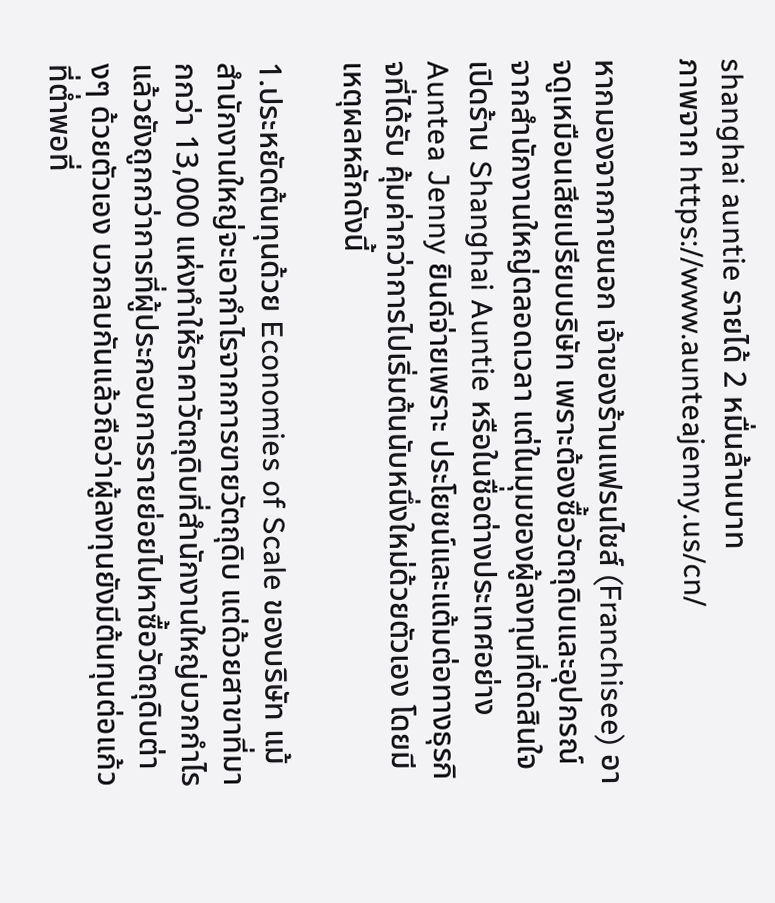shanghai auntie รายได้ 2 หมื่นล้านบาท
ภาพจาก https://www.aunteajenny.us/cn/

หากมองจากภายนอก เจ้าของร้านแฟรนไชส์ (Franchisee) อาจดูเหมือนเสียเปรียบบริษัท เพราะต้องซื้อวัตถุดิบและอุปกรณ์จากสำนักงานใหญ่ตลอดเวลา แต่ในมุมของผู้ลงทุนที่ตัดสินใจเปิดร้าน Shanghai Auntie หรือในชื่อต่างประเทศอย่าง Auntea Jenny ยินดีจ่ายเพราะ ประโยชน์และแต้มต่อทางธุรกิจที่ได้รับ คุ้มค่ากว่าการไปเริ่มต้นนับหนึ่งใหม่ด้วยตัวเอง โดยมีเหตุผลหลักดังนี้

1.ประหยัดต้นทุนด้วย Economies of Scale ของบริษัท แม้สำนักงานใหญ่จะเอากำไรจากการขายวัตถุดิบ แต่ด้วยสาขาที่มากกว่า 13,000 แห่งทำให้ราคาวัตถุดิบที่สำนักงานใหญ่บวกกำไรแล้วยังถูกกว่าการที่ผู้ประกอบการรายย่อยไปหาซื้อวัตถุดิบต่างๆ ด้วยตัวเอง บวกลบกันแล้วถือว่าผู้ลงทุนยังมีต้นทุนต่อแก้วที่ต่ำพอที่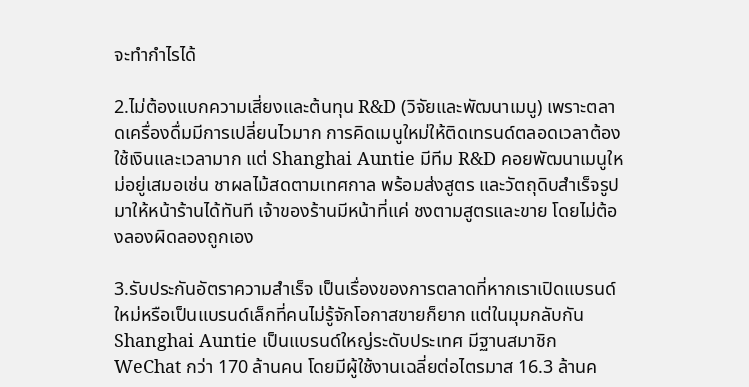จะทำกำไรได้

2.ไม่ต้องแบกความเสี่ยงและต้นทุน R&D (วิจัยและพัฒนาเมนู) เพราะตลาดเครื่องดื่มมีการเปลี่ยนไวมาก การคิดเมนูใหม่ให้ติดเทรนด์ตลอดเวลาต้องใช้เงินและเวลามาก แต่ Shanghai Auntie มีทีม R&D คอยพัฒนาเมนูใหม่อยู่เสมอเช่น ชาผลไม้สดตามเทศกาล พร้อมส่งสูตร และวัตถุดิบสำเร็จรูปมาให้หน้าร้านได้ทันที เจ้าของร้านมีหน้าที่แค่ ชงตามสูตรและขาย โดยไม่ต้องลองผิดลองถูกเอง

3.รับประกันอัตราความสำเร็จ เป็นเรื่องของการตลาดที่หากเราเปิดแบรนด์ใหม่หรือเป็นแบรนด์เล็กที่คนไม่รู้จักโอกาสขายก็ยาก แต่ในมุมกลับกัน Shanghai Auntie เป็นแบรนด์ใหญ่ระดับประเทศ มีฐานสมาชิก WeChat กว่า 170 ล้านคน โดยมีผู้ใช้งานเฉลี่ยต่อไตรมาส 16.3 ล้านค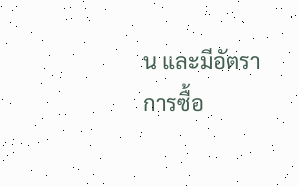น และมีอัตราการซื้อ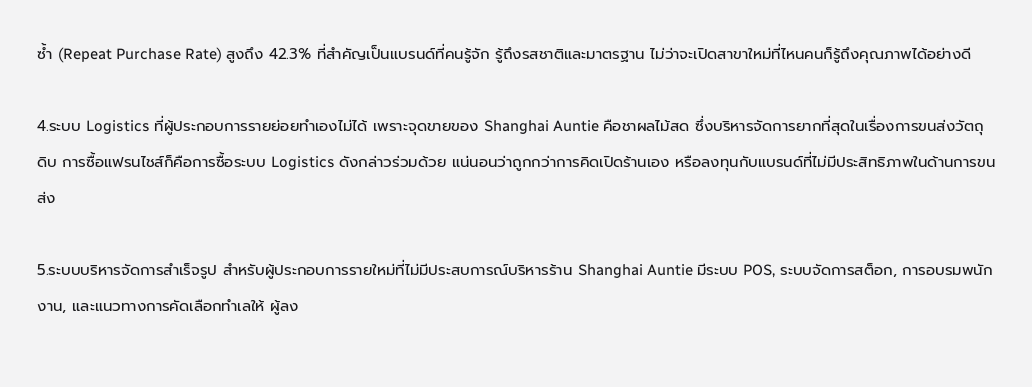ซ้ำ (Repeat Purchase Rate) สูงถึง 42.3% ที่สำคัญเป็นแบรนด์ที่คนรู้จัก รู้ถึงรสชาติและมาตรฐาน ไม่ว่าจะเปิดสาขาใหม่ที่ไหนคนก็รู้ถึงคุณภาพได้อย่างดี

4.ระบบ Logistics ที่ผู้ประกอบการรายย่อยทำเองไม่ได้ เพราะจุดขายของ Shanghai Auntie คือชาผลไม้สด ซึ่งบริหารจัดการยากที่สุดในเรื่องการขนส่งวัตถุดิบ การซื้อแฟรนไชส์ก็คือการซื้อระบบ Logistics ดังกล่าวร่วมด้วย แน่นอนว่าถูกกว่าการคิดเปิดร้านเอง หรือลงทุนกับแบรนด์ที่ไม่มีประสิทธิภาพในด้านการขนส่ง

5.ระบบบริหารจัดการสำเร็จรูป สำหรับผู้ประกอบการรายใหม่ที่ไม่มีประสบการณ์บริหารร้าน Shanghai Auntie มีระบบ POS, ระบบจัดการสต็อก, การอบรมพนักงาน, และแนวทางการคัดเลือกทำเลให้ ผู้ลง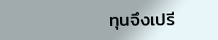ทุนจึงเปรี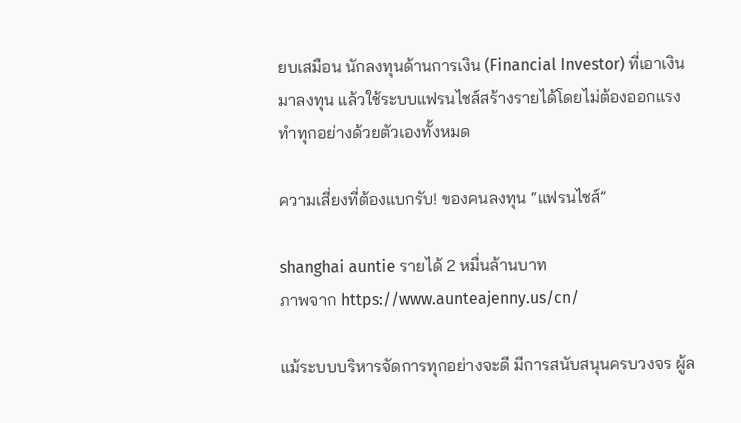ยบเสมือน นักลงทุนด้านการเงิน (Financial Investor) ที่เอาเงินมาลงทุน แล้วใช้ระบบแฟรนไชส์สร้างรายได้โดยไม่ต้องออกแรงทำทุกอย่างด้วยตัวเองทั้งหมด

ความเสี่ยงที่ต้องแบกรับ! ของคนลงทุน “แฟรนไชส์”

shanghai auntie รายได้ 2 หมื่นล้านบาท
ภาพจาก https://www.aunteajenny.us/cn/

แม้ระบบบริหารจัดการทุกอย่างจะดี มีการสนับสนุนครบวงจร ผู้ล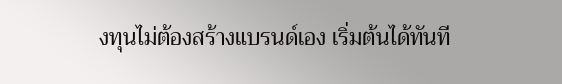งทุนไม่ต้องสร้างแบรนด์เอง เริ่มต้นได้ทันที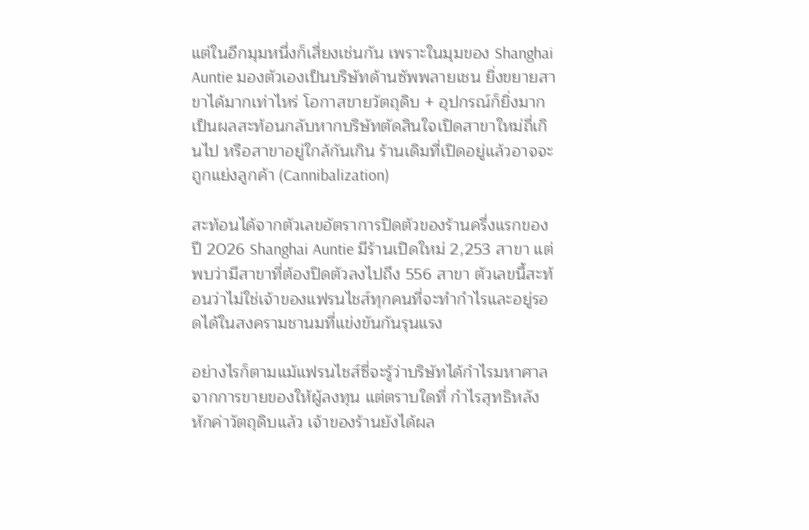แต่ในอีกมุมหนึ่งก็เสี่ยงเช่นกัน เพราะในมุมของ Shanghai Auntie มองตัวเองเป็นบริษัทด้านซัพพลายเชน ยิ่งขยายสาขาได้มากเท่าไหร่ โอกาสขายวัตถุดิบ + อุปกรณ์ก็ยิ่งมาก เป็นผลสะท้อนกลับหากบริษัทตัดสินใจเปิดสาขาใหม่ถี่เกินไป หรือสาขาอยู่ใกล้กันเกิน ร้านเดิมที่เปิดอยู่แล้วอาจจะถูกแย่งลูกค้า (Cannibalization)

สะท้อนได้จากตัวเลขอัตราการปิดตัวของร้านครึ่งแรกของปี 2026 Shanghai Auntie มีร้านเปิดใหม่ 2,253 สาขา แต่พบว่ามีสาขาที่ต้องปิดตัวลงไปถึง 556 สาขา ตัวเลขนี้สะท้อนว่าไม่ใช่เจ้าของแฟรนไชส์ทุกคนที่จะทำกำไรและอยู่รอดได้ในสงครามชานมที่แข่งขันกันรุนแรง

อย่างไรก็ตามแม้แฟรนไชส์ซี่จะรู้ว่าบริษัทได้กำไรมหาศาลจากการขายของให้ผู้ลงทุน แต่ตราบใดที่ กำไรสุทธิหลังหักค่าวัตถุดิบแล้ว เจ้าของร้านยังได้ผล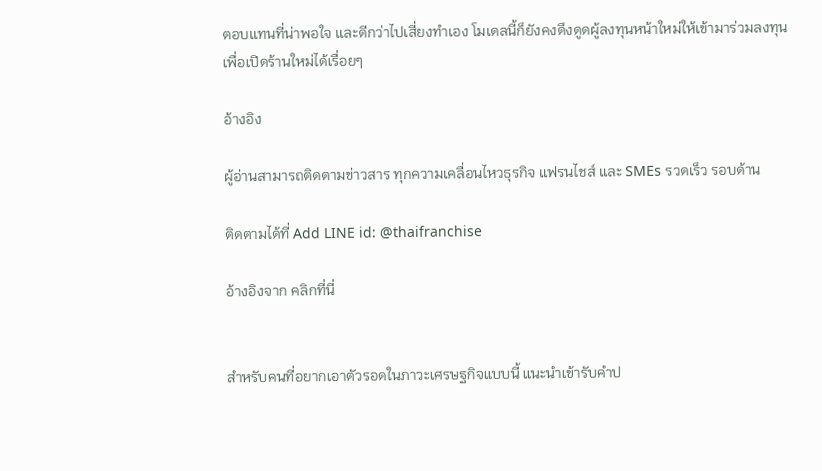ตอบแทนที่น่าพอใจ และดีกว่าไปเสี่ยงทำเอง โมเดลนี้ก็ยังคงดึงดูดผู้ลงทุนหน้าใหม่ให้เข้ามาร่วมลงทุนเพื่อเปิดร้านใหม่ได้เรื่อยๆ

อ้างอิง

ผู้อ่านสามารถติดตามข่าวสาร ทุกความเคลื่อนไหวธุรกิจ แฟรนไชส์ และ SMEs รวดเร็ว รอบด้าน

ติดตามได้ที่ Add LINE id: @thaifranchise

อ้างอิงจาก คลิกที่นี่


สำหรับคนที่อยากเอาตัวรอดในภาวะเศรษฐกิจแบบนี้ แนะนำเข้ารับคำป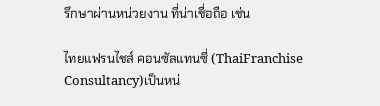รึกษาผ่านหน่วยงาน ที่น่าเชื่อถือ เช่น

ไทยแฟรนไชส์ คอนซัลแทนซี่ (ThaiFranchise Consultancy)เป็นหน่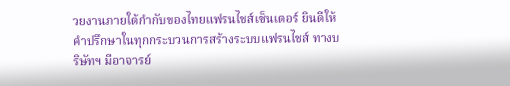วยงานภายใต้กำกับของไทยแฟรนไชส์เซ็นเตอร์ ยินดีให้คำปรึกษาในทุกกระบวนการสร้างระบบแฟรนไชส์ ทางบริษัทฯ มีอาจารย์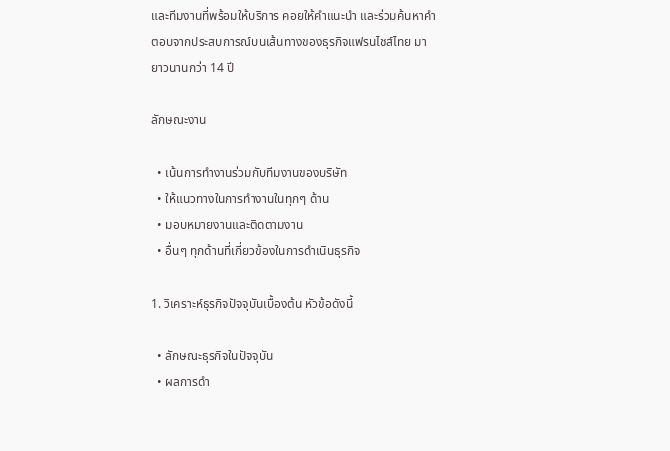และทีมงานที่พร้อมให้บริการ คอยให้คำแนะนำ และร่วมค้นหาคำตอบจากประสบการณ์บนเส้นทางของธุรกิจแฟรนไชส์ไทย มายาวนานกว่า 14 ปี

ลักษณะงาน

  • เน้นการทำงานร่วมกับทีมงานของบริษัท
  • ให้แนวทางในการทำงานในทุกๆ ด้าน
  • มอบหมายงานและติดตามงาน
  • อื่นๆ ทุกด้านที่เกี่ยวข้องในการดำเนินธุรกิจ

1. วิเคราะห์ธุรกิจปัจจุบันเบื้องต้น หัวข้อดังนี้

  • ลักษณะธุรกิจในปัจจุบัน
  • ผลการดำ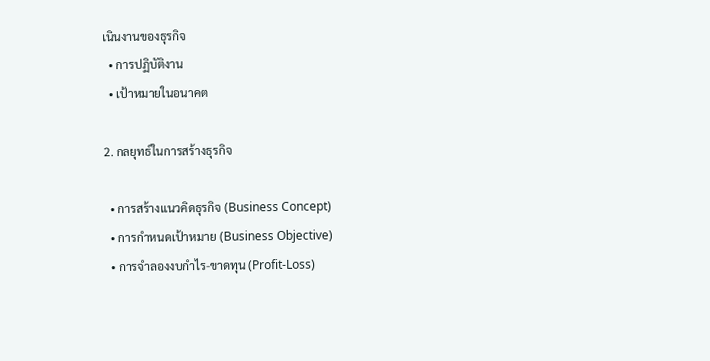เนินงานของธุรกิจ
  • การปฏิบัติงาน
  • เป้าหมายในอนาคต

2. กลยุทธ์ในการสร้างธุรกิจ

  • การสร้างแนวคิดธุรกิจ (Business Concept)
  • การกำหนดเป้าหมาย (Business Objective)
  • การจำลองงบกำไร-ขาดทุน (Profit-Loss)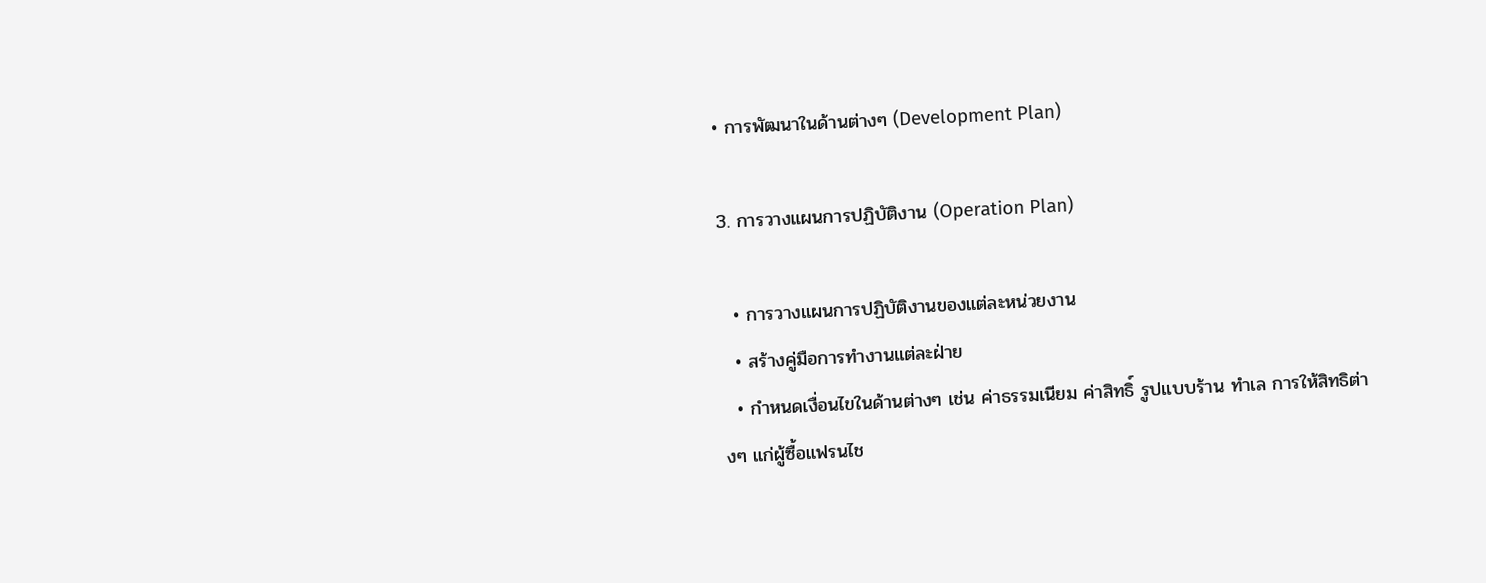• การพัฒนาในด้านต่างๆ (Development Plan)

3. การวางแผนการปฏิบัติงาน (Operation Plan)

  • การวางแผนการปฏิบัติงานของแต่ละหน่วยงาน
  • สร้างคู่มือการทำงานแต่ละฝ่าย
  • กำหนดเงื่อนไขในด้านต่างๆ เช่น ค่าธรรมเนียม ค่าสิทธิ์ รูปแบบร้าน ทำเล การให้สิทธิต่างๆ แก่ผู้ซื้อแฟรนไช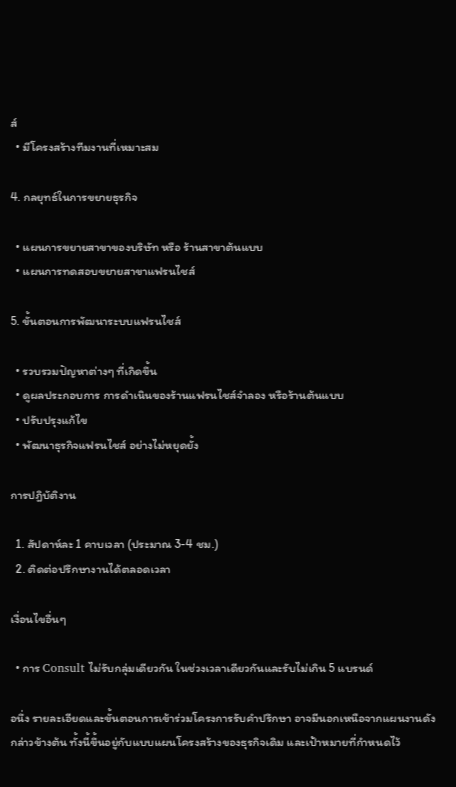ส์
  • มีโครงสร้างทีมงานที่เหมาะสม

4. กลยุทธ์ในการขยายธุรกิจ

  • แผนการขยายสาขาของบริษัท หรือ ร้านสาขาต้นแบบ
  • แผนการทดสอบขยายสาขาแฟรนไชส์

5. ขั้นตอนการพัฒนาระบบแฟรนไชส์

  • รวบรวมปัญหาต่างๆ ที่เกิดขึ้น
  • ดูผลประกอบการ การดำเนินของร้านแฟรนไชส์จำลอง หรือร้านต้นแบบ
  • ปรับปรุงแก้ไข
  • พัฒนาธุรกิจแฟรนไชส์ อย่างไม่หยุดยั้ง

การปฎิบัติงาน

  1. สัปดาห์ละ 1 คาบเวลา (ประมาณ 3-4 ชม.)
  2. ติดต่อปรึกษางานได้ตลอดเวลา

เงื่อนไขอื่นๆ

  • การ Consult ไม่รับกลุ่มเดียวกัน ในช่วงเวลาเดียวกันและรับไม่เกิน 5 แบรนด์

อนึ่ง รายละเอียดและขั้นตอนการเข้าร่วมโครงการรับคำปรึกษา อาจมีนอกเหนือจากแผนงานดังกล่าวข้างต้น ทั้งนี้ขึ้นอยู่กับแบบแผนโครงสร้างของธุรกิจเดิม และเป้าหมายที่กำหนดไว้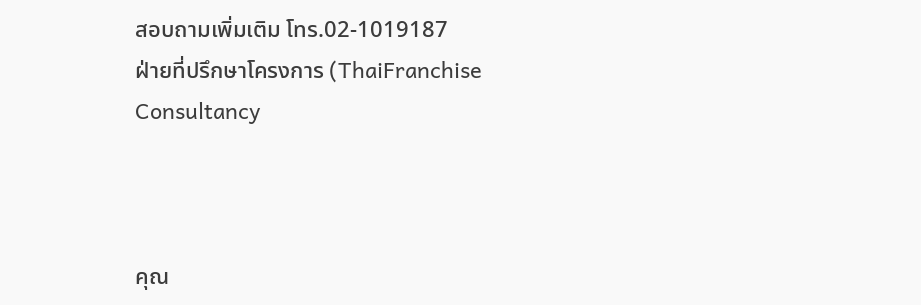สอบถามเพิ่มเติม โทร.02-1019187
ฝ่ายที่ปรึกษาโครงการ (ThaiFranchise Consultancy



คุณ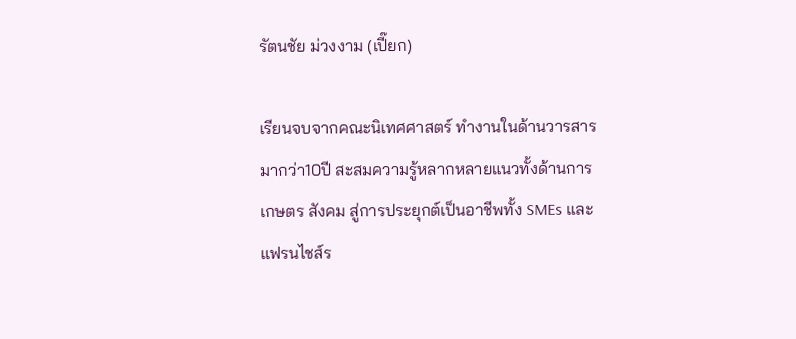รัตนชัย ม่วงงาม (เปี๊ยก)

เรียนจบจากคณะนิเทศศาสตร์ ทำงานในด้านวารสารมากว่า10ปี สะสมความรู้หลากหลายแนวทั้งด้านการเกษตร สังคม สู่การประยุกต์เป็นอาชีพทั้ง SMEs และแฟรนไชส์ร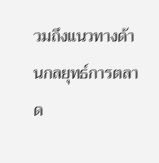วมถึงแนวทางด้านกลยุทธ์การตลาด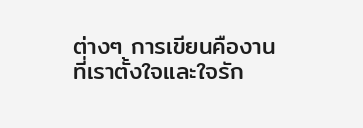ต่างๆ การเขียนคืองานที่เราตั้งใจและใจรัก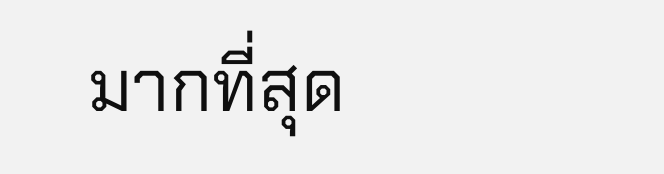มากที่สุด